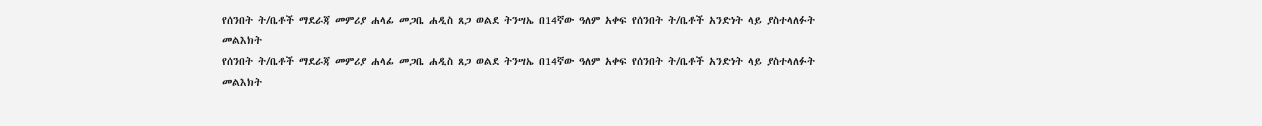የሰንበት ት/ቤቶች ማደራጃ መምሪያ ሐላፊ መጋቤ ሐዲስ ጸጋ ወልደ ትንሣኤ በ14ኛው ዓለም አቀፍ የሰንበት ት/ቤቶች አንድነት ላይ ያስተላለፉት መልእክት
የሰንበት ት/ቤቶች ማደራጃ መምሪያ ሐላፊ መጋቤ ሐዲስ ጸጋ ወልደ ትንሣኤ በ14ኛው ዓለም አቀፍ የሰንበት ት/ቤቶች አንድነት ላይ ያስተላለፉት መልእክት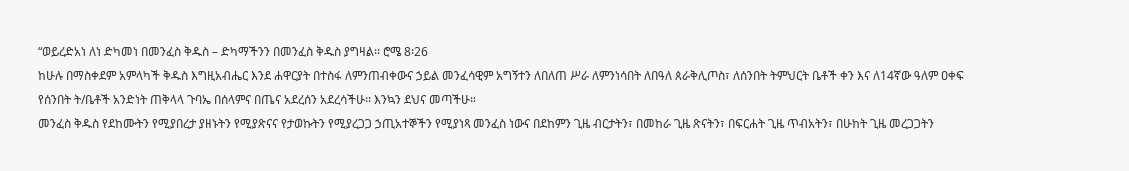“ወይረድአነ ለነ ድካመነ በመንፈስ ቅዱስ – ድካማችንን በመንፈስ ቅዱስ ያግዛል፡፡ ሮሜ 8፡26
ከሁሉ በማስቀደም አምላካች ቅዱስ እግዚአብሔር እንደ ሐዋርያት በተስፋ ለምንጠብቀውና ኃይል መንፈሳዊም አግኝተን ለበለጠ ሥራ ለምንነሳበት ለበዓለ ጰራቅሊጦስ፣ ለሰንበት ትምህርት ቤቶች ቀን እና ለ14ኛው ዓለም ዐቀፍ የሰንበት ት/ቤቶች አንድነት ጠቅላላ ጉባኤ በሰላምና በጤና አደረሰን አደረሳችሁ፡፡ እንኳን ደህና መጣችሁ።
መንፈስ ቅዱስ የደከሙትን የሚያበረታ ያዘኑትን የሚያጽናና የታወኩትን የሚያረጋጋ ኃጢአተኞችን የሚያነጻ መንፈስ ነውና በደከምን ጊዜ ብርታትን፣ በመከራ ጊዜ ጽናትን፣ በፍርሐት ጊዜ ጥብአትን፣ በሁከት ጊዜ መረጋጋትን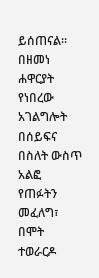ይሰጠናል፡፡
በዘመነ ሐዋርያት የነበረው አገልግሎት በሰይፍና በስለት ውስጥ አልፎ የጠፉትን መፈለግ፣ በሞት ተወራርዶ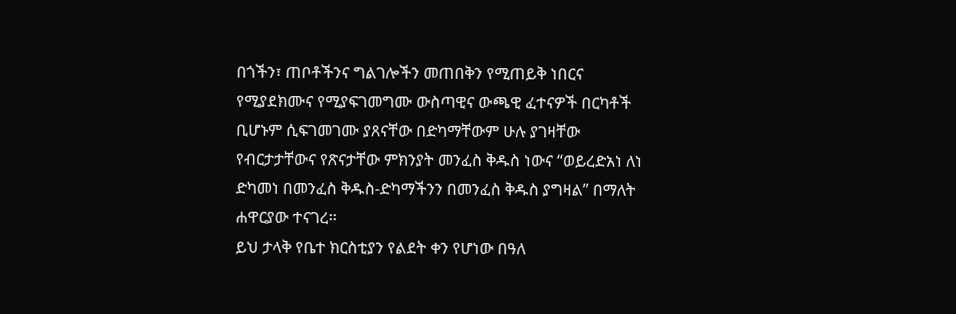በጎችን፣ ጠቦቶችንና ግልገሎችን መጠበቅን የሚጠይቅ ነበርና የሚያደክሙና የሚያፍገመግሙ ውስጣዊና ውጫዊ ፈተናዎች በርካቶች ቢሆኑም ሲፍገመገሙ ያጸናቸው በድካማቸውም ሁሉ ያገዛቸው የብርታታቸውና የጽናታቸው ምክንያት መንፈስ ቅዱስ ነውና “ወይረድአነ ለነ ድካመነ በመንፈስ ቅዱስ-ድካማችንን በመንፈስ ቅዱስ ያግዛል” በማለት ሐዋርያው ተናገረ፡፡
ይህ ታላቅ የቤተ ክርስቲያን የልደት ቀን የሆነው በዓለ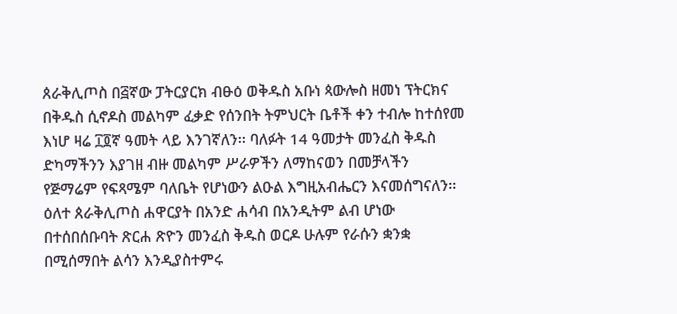ጰራቅሊጦስ በ፭ኛው ፓትርያርክ ብፁዕ ወቅዱስ አቡነ ጳውሎስ ዘመነ ፕትርክና በቅዱስ ሲኖዶስ መልካም ፈቃድ የሰንበት ትምህርት ቤቶች ቀን ተብሎ ከተሰየመ እነሆ ዛሬ ፲፬ኛ ዓመት ላይ እንገኛለን፡፡ ባለፉት 14 ዓመታት መንፈስ ቅዱስ ድካማችንን እያገዘ ብዙ መልካም ሥራዎችን ለማከናወን በመቻላችን የጅማሬም የፍጻሜም ባለቤት የሆነውን ልዑል እግዚአብሔርን እናመሰግናለን፡፡
ዕለተ ጰራቅሊጦስ ሐዋርያት በአንድ ሐሳብ በአንዲትም ልብ ሆነው በተሰበሰቡባት ጽርሐ ጽዮን መንፈስ ቅዱስ ወርዶ ሁሉም የራሱን ቋንቋ በሚሰማበት ልሳን እንዲያስተምሩ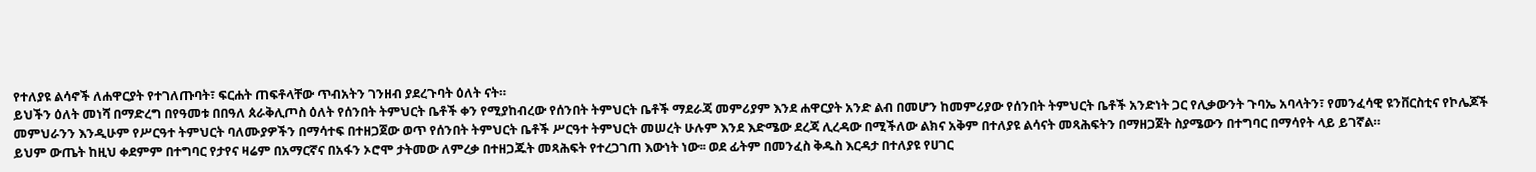የተለያዩ ልሳኖች ለሐዋርያት የተገለጡባት፣ ፍርሐት ጠፍቶላቸው ጥብአትን ገንዘብ ያደረጉባት ዕለት ናት።
ይህችን ዕለት መነሻ በማድረግ በየዓመቱ በበዓለ ጰራቅሊጦስ ዕለት የሰንበት ትምህርት ቤቶች ቀን የሚያከብረው የሰንበት ትምህርት ቤቶች ማደራጃ መምሪያም እንደ ሐዋርያት አንድ ልብ በመሆን ከመምሪያው የሰንበት ትምህርት ቤቶች አንድነት ጋር የሊቃውንት ጉባኤ አባላትን፣ የመንፈሳዊ ዩንቨርስቲና የኮሌጆች መምህራንን እንዲሁም የሥርዓተ ትምህርት ባለሙያዎችን በማሳተፍ በተዘጋጀው ወጥ የሰንበት ትምህርት ቤቶች ሥርዓተ ትምህርት መሠረት ሁሉም እንደ እድሜው ደረጃ ሊረዳው በሚችለው ልክና አቅም በተለያዩ ልሳናት መጻሕፍትን በማዘጋጀት ስያሜውን በተግባር በማሳየት ላይ ይገኛል።
ይህም ውጤት ከዚህ ቀደምም በተግባር የታየና ዛሬም በአማርኛና በአፋን ኦሮሞ ታትመው ለምረቃ በተዘጋጁት መጻሕፍት የተረጋገጠ እውነት ነው፡፡ ወደ ፊትም በመንፈስ ቅዱስ እርዳታ በተለያዩ የሀገር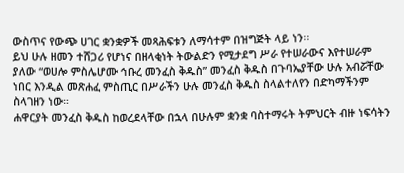ውስጥና የውጭ ሀገር ቋንቋዎች መጻሕፍቱን ለማሳተም በዝግጅት ላይ ነን፡፡
ይህ ሁሉ ዘመን ተሸጋሪ የሆነና በዘላቂነት ትውልድን የሚታደግ ሥራ የተሠራውና እየተሠራም ያለው “ወሀሎ ምስሌሆሙ ኅቡረ መንፈስ ቅዱስ” መንፈስ ቅዱስ በጉባኤያቸው ሁሉ አብሯቸው ነበር እንዲል መጽሐፈ ምስጢር በሥራችን ሁሉ መንፈስ ቅዱስ ስላልተለየን በድካማችንም ስላገዘን ነው።
ሐዋርያት መንፈስ ቅዱስ ከወረደላቸው በኋላ በሁሉም ቋንቋ ባስተማሩት ትምህርት ብዙ ነፍሳትን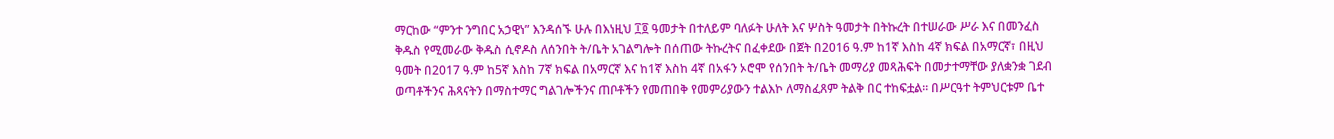ማርከው “ምንተ ንግበር አኃዊነ” እንዳሰኙ ሁሉ በእነዚህ ፲፬ ዓመታት በተለይም ባለፉት ሁለት እና ሦስት ዓመታት በትኩረት በተሠራው ሥራ እና በመንፈስ ቅዱስ የሚመራው ቅዱስ ሲኖዶስ ለሰንበት ት/ቤት አገልግሎት በሰጠው ትኩረትና በፈቀደው በጀት በ2016 ዓ.ም ከ1ኛ እስከ 4ኛ ክፍል በአማርኛ፣ በዚህ ዓመት በ2017 ዓ.ም ከ5ኛ እስከ 7ኛ ክፍል በአማርኛ እና ከ1ኛ እስከ 4ኛ በአፋን ኦሮሞ የሰንበት ት/ቤት መማሪያ መጻሕፍት በመታተማቸው ያለቋንቋ ገደብ ወጣቶችንና ሕጻናትን በማስተማር ግልገሎችንና ጠቦቶችን የመጠበቅ የመምሪያውን ተልእኮ ለማስፈጸም ትልቅ በር ተከፍቷል፡፡ በሥርዓተ ትምህርቱም ቤተ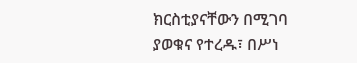ክርስቲያናቸውን በሚገባ ያወቁና የተረዱ፣ በሥነ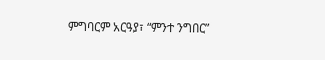ምግባርም አርዓያ፣ “ምንተ ንግበር”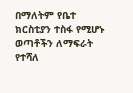በማለትም የቤተ ክርስቲያን ተስፋ የሚሆኑ ወጣቶችን ለማፍራት የተሻለ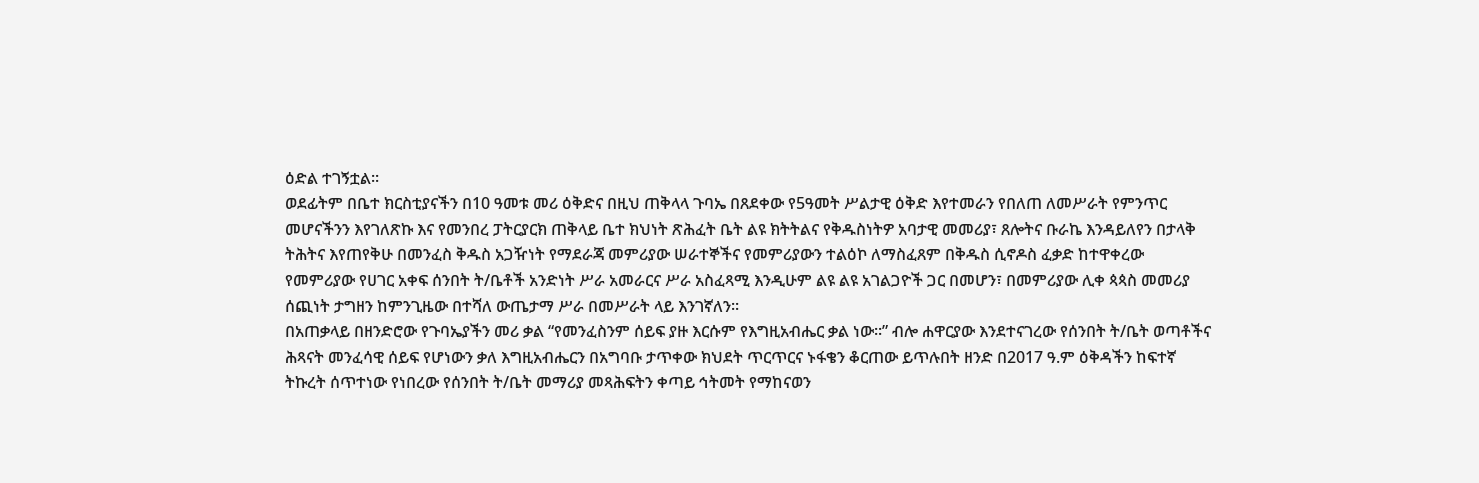ዕድል ተገኝቷል፡፡
ወደፊትም በቤተ ክርስቲያናችን በ10 ዓመቱ መሪ ዕቅድና በዚህ ጠቅላላ ጉባኤ በጸደቀው የ5ዓመት ሥልታዊ ዕቅድ እየተመራን የበለጠ ለመሥራት የምንጥር መሆናችንን እየገለጽኩ እና የመንበረ ፓትርያርክ ጠቅላይ ቤተ ክህነት ጽሕፈት ቤት ልዩ ክትትልና የቅዱስነትዎ አባታዊ መመሪያ፣ ጸሎትና ቡራኬ እንዳይለየን በታላቅ ትሕትና እየጠየቅሁ በመንፈስ ቅዱስ አጋዥነት የማደራጃ መምሪያው ሠራተኞችና የመምሪያውን ተልዕኮ ለማስፈጸም በቅዱስ ሲኖዶስ ፈቃድ ከተዋቀረው የመምሪያው የሀገር አቀፍ ሰንበት ት/ቤቶች አንድነት ሥራ አመራርና ሥራ አስፈጻሚ እንዲሁም ልዩ ልዩ አገልጋዮች ጋር በመሆን፣ በመምሪያው ሊቀ ጳጳስ መመሪያ ሰጪነት ታግዘን ከምንጊዜው በተሻለ ውጤታማ ሥራ በመሥራት ላይ እንገኛለን፡፡
በአጠቃላይ በዘንድሮው የጉባኤያችን መሪ ቃል “የመንፈስንም ሰይፍ ያዙ እርሱም የእግዚአብሔር ቃል ነው፡፡” ብሎ ሐዋርያው እንደተናገረው የሰንበት ት/ቤት ወጣቶችና ሕጻናት መንፈሳዊ ሰይፍ የሆነውን ቃለ እግዚአብሔርን በአግባቡ ታጥቀው ክህደት ጥርጥርና ኑፋቄን ቆርጠው ይጥሉበት ዘንድ በ2017 ዓ.ም ዕቅዳችን ከፍተኛ ትኩረት ሰጥተነው የነበረው የሰንበት ት/ቤት መማሪያ መጻሕፍትን ቀጣይ ኅትመት የማከናወን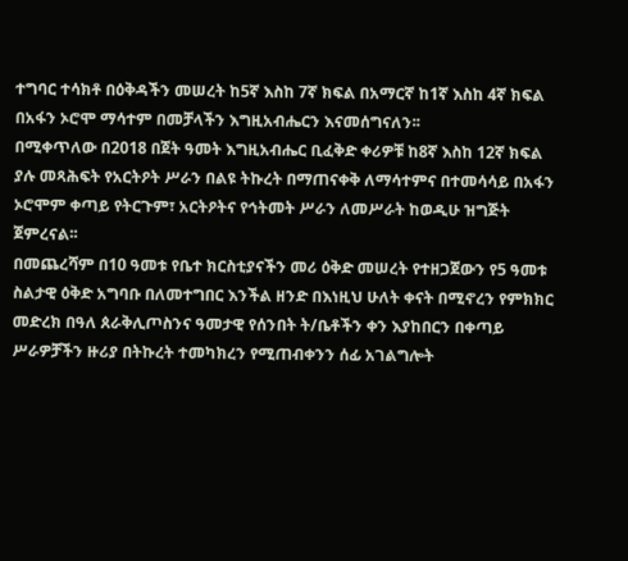ተግባር ተሳክቶ በዕቅዳችን መሠረት ከ5ኛ እስከ 7ኛ ክፍል በአማርኛ ከ1ኛ እስከ 4ኛ ክፍል በአፋን ኦሮሞ ማሳተም በመቻላችን እግዚአብሔርን እናመሰግናለን፡፡
በሚቀጥለው በ2018 በጀት ዓመት እግዚአብሔር ቢፈቅድ ቀሪዎቹ ከ8ኛ እስከ 12ኛ ክፍል ያሉ መጻሕፍት የአርትዖት ሥራን በልዩ ትኩረት በማጠናቀቅ ለማሳተምና በተመሳሳይ በአፋን ኦሮሞም ቀጣይ የትርጉም፣ አርትዖትና የኅትመት ሥራን ለመሥራት ከወዲሁ ዝግጅት ጀምረናል፡፡
በመጨረሻም በ10 ዓመቱ የቤተ ክርስቲያናችን መሪ ዕቅድ መሠረት የተዘጋጀውን የ5 ዓመቱ ስልታዊ ዕቅድ አግባቡ በለመተግበር እንችል ዘንድ በእነዚህ ሁለት ቀናት በሚኖረን የምክክር መድረክ በዓለ ጰራቅሊጦስንና ዓመታዊ የሰንበት ት/ቤቶችን ቀን እያከበርን በቀጣይ ሥራዎቻችን ዙሪያ በትኩረት ተመካክረን የሚጠብቀንን ሰፊ አገልግሎት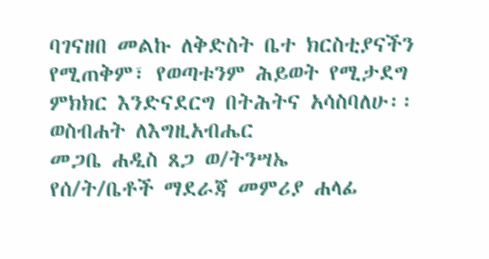ባገናዘበ መልኩ ለቅድስት ቤተ ክርስቲያናችን የሚጠቅም፣ የወጣቱንም ሕይወት የሚታደግ ምክክር እንድናደርግ በትሕትና አሳስባለሁ፡፡
ወስብሐት ለእግዚአብሔር
መጋቤ ሐዲስ ጸጋ ወ/ትንሣኤ
የሰ/ት/ቤቶች ማደራጃ መምሪያ ሐላፊ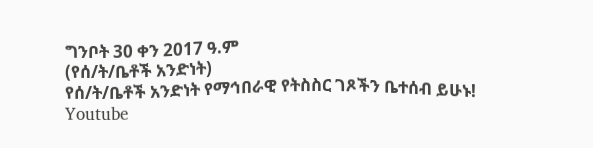ግንቦት 30 ቀን 2017 ዓ.ም
(የሰ/ት/ቤቶች አንድነት)
የሰ/ት/ቤቶች አንድነት የማኅበራዊ የትስስር ገጾችን ቤተሰብ ይሁኑ!
Youtube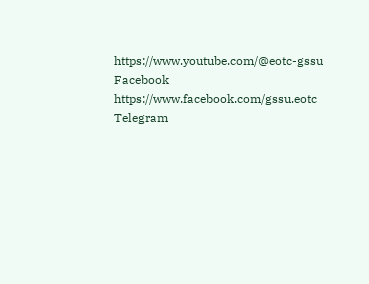https://www.youtube.com/@eotc-gssu
Facebook
https://www.facebook.com/gssu.eotc
Telegram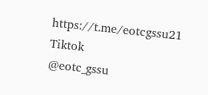https://t.me/eotcgssu21
Tiktok
@eotc_gssu